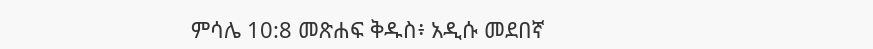ምሳሌ 10:8 መጽሐፍ ቅዱስ፥ አዲሱ መደበኛ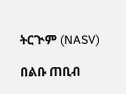ትርጒም (NASV)

በልቡ ጠቢብ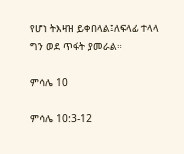የሆነ ትእዛዝ ይቀበላል፤ለፍላፊ ተላላ ግን ወደ ጥፋት ያመራል።

ምሳሌ 10

ምሳሌ 10:3-12